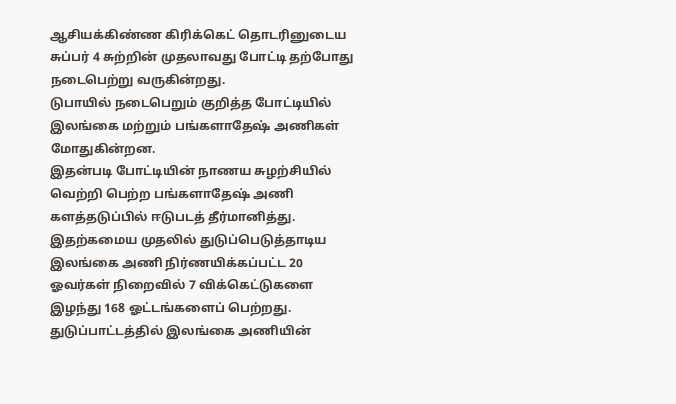ஆசியக்கிண்ண கிரிக்கெட் தொடரினுடைய சுப்பர் 4 சுற்றின் முதலாவது போட்டி தற்போது நடைபெற்று வருகின்றது.
டுபாயில் நடைபெறும் குறித்த போட்டியில் இலங்கை மற்றும் பங்களாதேஷ் அணிகள் மோதுகின்றன.
இதன்படி போட்டியின் நாணய சுழற்சியில் வெற்றி பெற்ற பங்களாதேஷ் அணி களத்தடுப்பில் ஈடுபடத் தீர்மானித்து.
இதற்கமைய முதலில் துடுப்பெடுத்தாடிய இலங்கை அணி நிர்ணயிக்கப்பட்ட 20 ஓவர்கள் நிறைவில் 7 விக்கெட்டுகளை இழந்து 168 ஓட்டங்களைப் பெற்றது.
துடுப்பாட்டத்தில் இலங்கை அணியின்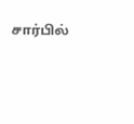சார்பில்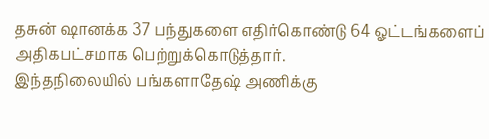தசுன் ஷானக்க 37 பந்துகளை எதிர்கொண்டு 64 ஓட்டங்களைப் அதிகபட்சமாக பெற்றுக்கொடுத்தார்.
இந்தநிலையில் பங்களாதேஷ் அணிக்கு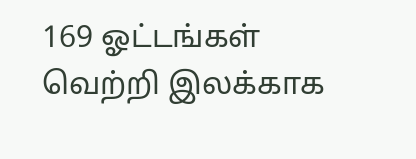169 ஓட்டங்கள் வெற்றி இலக்காக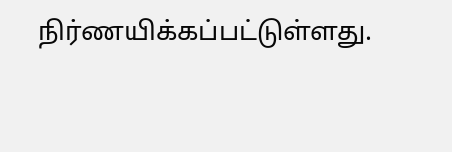நிர்ணயிக்கப்பட்டுள்ளது.